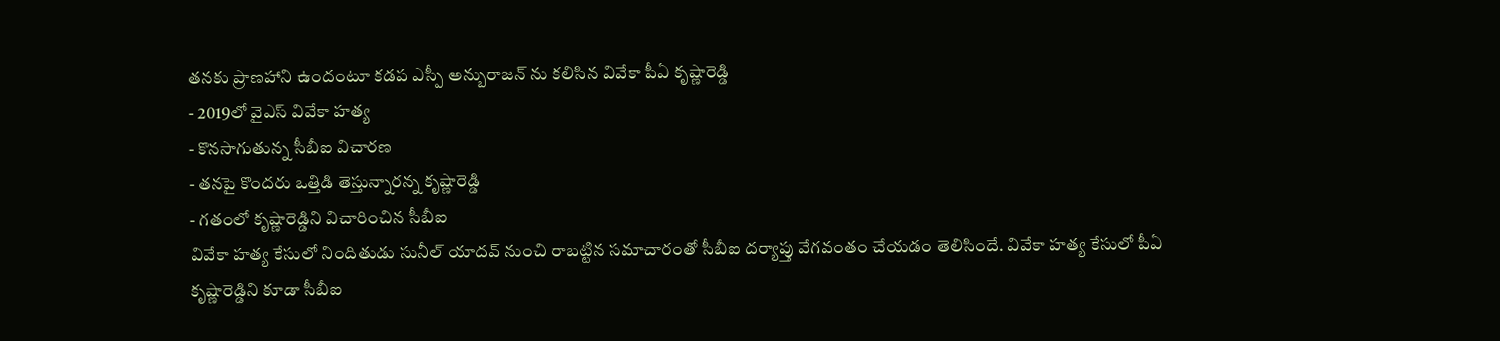తనకు ప్రాణహాని ఉందంటూ కడప ఎస్పీ అన్బురాజన్ ను కలిసిన వివేకా పీఏ కృష్ణారెడ్డి
- 2019లో వైఎస్ వివేకా హత్య
- కొనసాగుతున్న సీబీఐ విచారణ
- తనపై కొందరు ఒత్తిడి తెస్తున్నారన్న కృష్ణారెడ్డి
- గతంలో కృష్ణారెడ్డిని విచారించిన సీబీఐ
వివేకా హత్య కేసులో నిందితుడు సునీల్ యాదవ్ నుంచి రాబట్టిన సమాచారంతో సీబీఐ దర్యాప్తు వేగవంతం చేయడం తెలిసిందే. వివేకా హత్య కేసులో పీఏ కృష్ణారెడ్డిని కూడా సీబీఐ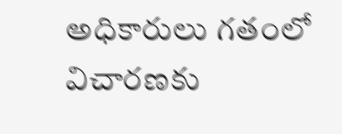అధికారులు గతంలో విచారణకు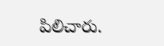పిలిచారు.